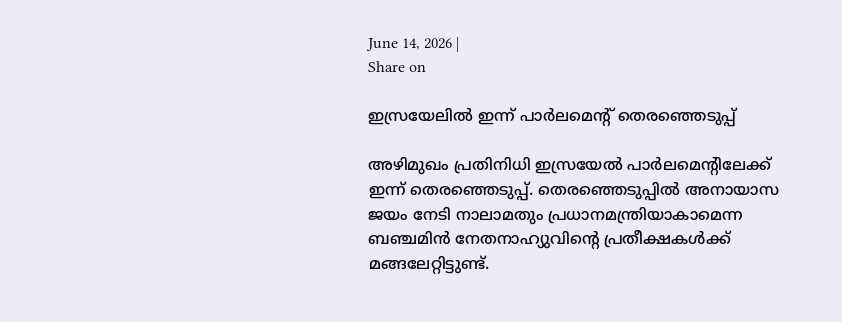June 14, 2026 |
Share on

ഇസ്രയേലില്‍ ഇന്ന് പാര്‍ലമെന്റ് തെരഞ്ഞെടുപ്പ്

അഴിമുഖം പ്രതിനിധി ഇസ്രയേല്‍ പാര്‍ലമെന്റിലേക്ക് ഇന്ന് തെരഞ്ഞെടുപ്പ്. തെരഞ്ഞെടുപ്പില്‍ അനായാസ ജയം നേടി നാലാമതും പ്രധാനമന്ത്രിയാകാമെന്ന ബഞ്ചമിന്‍ നേതനാഹ്യുവിന്റെ പ്രതീക്ഷകള്‍ക്ക് മങ്ങലേറ്റിട്ടുണ്ട്.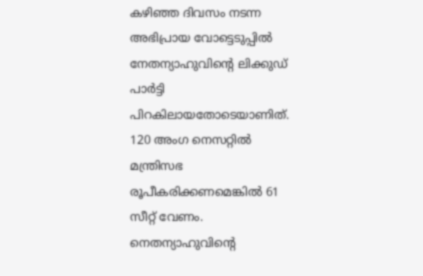കഴിഞ്ഞ ദിവസം നടന്ന അഭിപ്രായ വോട്ടെടുപ്പില്‍ നേതന്യാഹുവിന്റെ ലിക്കുഡ് പാര്‍ട്ടി പിറകിലായതോടെയാണിത്. 120 അംഗ നെസറ്റില്‍ മന്ത്രിസഭ രൂപീകരിക്കണമെങ്കില്‍ 61 സീറ്റ് വേണം. നെതന്യാഹുവിന്റെ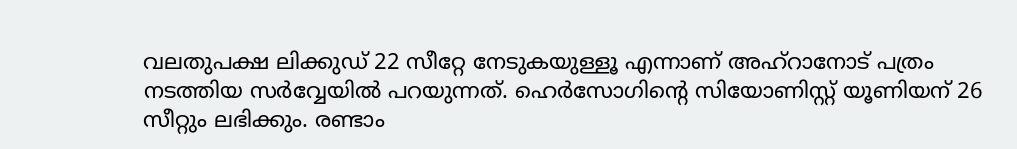വലതുപക്ഷ ലിക്കുഡ് 22 സീറ്റേ നേടുകയുള്ളൂ എന്നാണ് അഹ്‌റാനോട് പത്രം നടത്തിയ സര്‍വ്വേയില്‍ പറയുന്നത്. ഹെര്‍സോഗിന്റെ സിയോണിസ്റ്റ് യൂണിയന് 26 സീറ്റും ലഭിക്കും. രണ്ടാം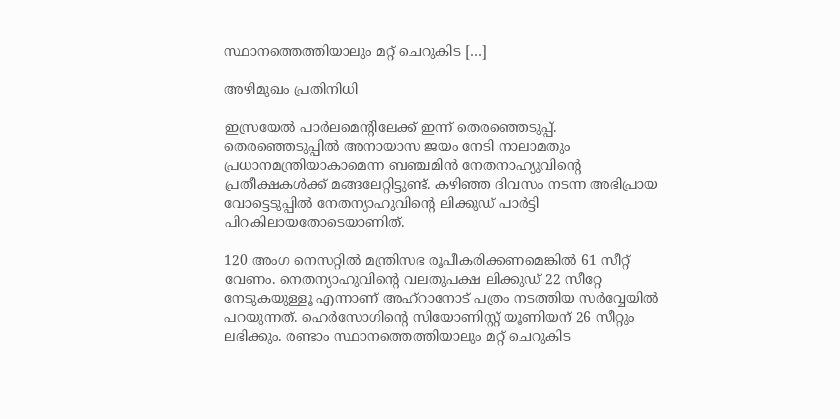സ്ഥാനത്തെത്തിയാലും മറ്റ് ചെറുകിട […]

അഴിമുഖം പ്രതിനിധി

ഇസ്രയേല്‍ പാര്‍ലമെന്റിലേക്ക് ഇന്ന് തെരഞ്ഞെടുപ്പ്. തെരഞ്ഞെടുപ്പില്‍ അനായാസ ജയം നേടി നാലാമതും പ്രധാനമന്ത്രിയാകാമെന്ന ബഞ്ചമിന്‍ നേതനാഹ്യുവിന്റെ പ്രതീക്ഷകള്‍ക്ക് മങ്ങലേറ്റിട്ടുണ്ട്. കഴിഞ്ഞ ദിവസം നടന്ന അഭിപ്രായ വോട്ടെടുപ്പില്‍ നേതന്യാഹുവിന്റെ ലിക്കുഡ് പാര്‍ട്ടി പിറകിലായതോടെയാണിത്.

120 അംഗ നെസറ്റില്‍ മന്ത്രിസഭ രൂപീകരിക്കണമെങ്കില്‍ 61 സീറ്റ് വേണം. നെതന്യാഹുവിന്റെ വലതുപക്ഷ ലിക്കുഡ് 22 സീറ്റേ നേടുകയുള്ളൂ എന്നാണ് അഹ്‌റാനോട് പത്രം നടത്തിയ സര്‍വ്വേയില്‍ പറയുന്നത്. ഹെര്‍സോഗിന്റെ സിയോണിസ്റ്റ് യൂണിയന് 26 സീറ്റും ലഭിക്കും. രണ്ടാം സ്ഥാനത്തെത്തിയാലും മറ്റ് ചെറുകിട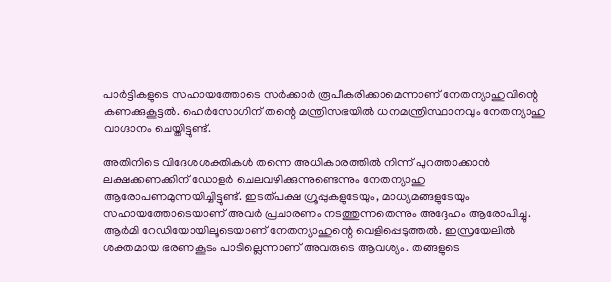പാര്‍ട്ടികളുടെ സഹായത്തോടെ സര്‍ക്കാര്‍ രൂപീകരിക്കാമെന്നാണ് നേതന്യാഹുവിന്റെ കണക്കുകൂട്ടല്‍. ഹെര്‍സോഗിന് തന്റെ മന്ത്രിസഭയില്‍ ധനമന്ത്രിസ്ഥാനവും നേതന്യാഹു വാഗ്ദാനം ചെയ്തിട്ടുണ്ട്.

അതിനിടെ വിദേശശക്തികള്‍ തന്നെ അധികാരത്തില്‍ നിന്ന് പുറത്താക്കാന്‍ ലക്ഷക്കണക്കിന് ഡോളര്‍ ചെലവഴിക്കുന്നുണ്ടെന്നും നേതന്യാഹു ആരോപണമുന്നയിച്ചിട്ടുണ്ട്. ഇടത്പക്ഷ ഗ്രൂപ്പുകളുടേയും, മാധ്യമങ്ങളുടേയും സഹായത്തോടെയാണ് അവര്‍ പ്രചാരണം നടത്തുന്നതെന്നും അദ്ദേഹം ആരോപിച്ചു. ആര്‍മി റേഡിയോയിലൂടെയാണ് നേതന്യാഹുന്റെ വെളിപ്പെടുത്തല്‍. ഇസ്രയേലില്‍ ശക്തമായ ഭരണകൂടം പാടില്ലെന്നാണ് അവരുടെ ആവശ്യം. തങ്ങളുടെ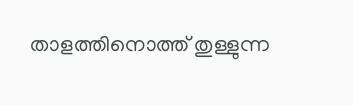താളത്തിനൊത്ത് തുള്ളുന്ന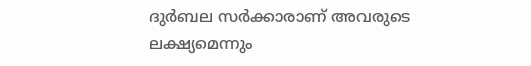ദുര്‍ബല സര്‍ക്കാരാണ് അവരുടെ ലക്ഷ്യമെന്നും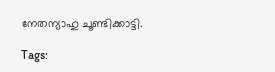നേതന്യാഹു ചൂണ്ടിക്കാട്ടി.

Tags: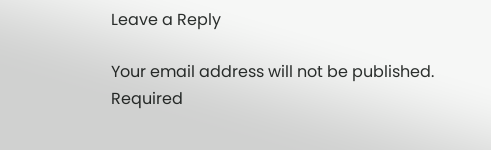Leave a Reply

Your email address will not be published. Required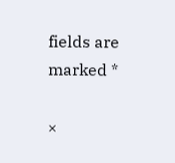fields are marked *

×